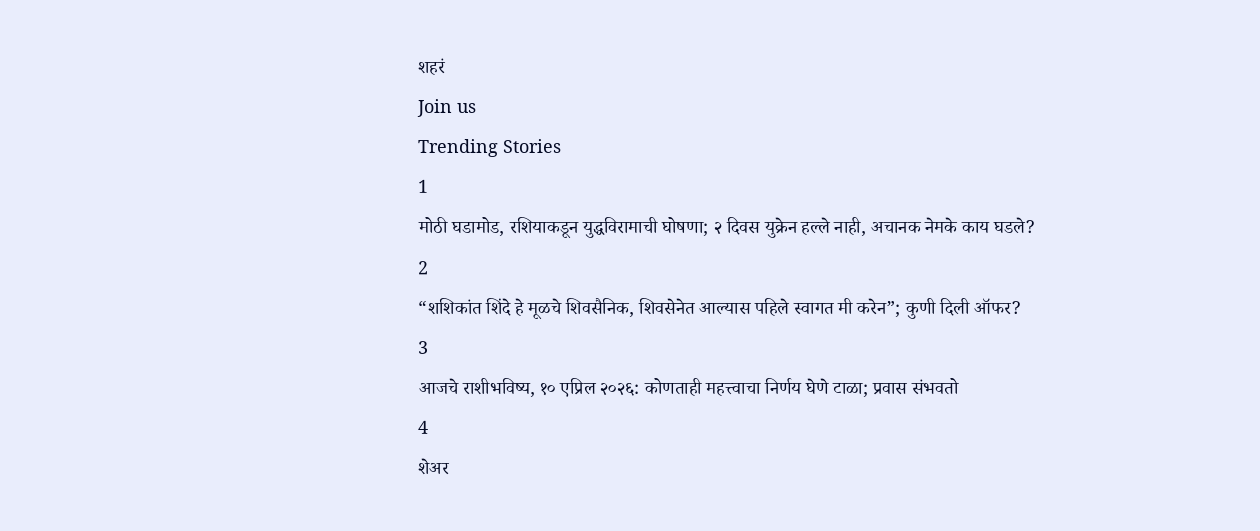शहरं
Join us
Trending Stories
1
मोठी घडामोड, रशियाकडून युद्धविरामाची घोषणा; २ दिवस युक्रेन हल्ले नाही, अचानक नेमके काय घडले?
2
“शशिकांत शिंदे हे मूळचे शिवसैनिक, शिवसेनेत आल्यास पहिले स्वागत मी करेन”; कुणी दिली ऑफर?
3
आजचे राशीभविष्य, १० एप्रिल २०२६: कोणताही महत्त्वाचा निर्णय घेणे टाळा; प्रवास संभवतो
4
शेअर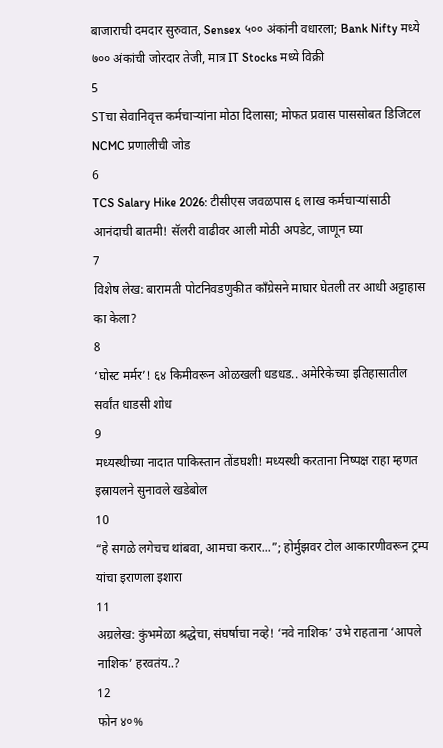बाजाराची दमदार सुरुवात, Sensex ५०० अंकांनी वधारला; Bank Nifty मध्ये ७०० अंकांची जोरदार तेजी, मात्र IT Stocks मध्ये विक्री
5
STचा सेवानिवृत्त कर्मचाऱ्यांना मोठा दिलासा; मोफत प्रवास पाससोबत डिजिटल NCMC प्रणालीची जोड
6
TCS Salary Hike 2026: टीसीएस जवळपास ६ लाख कर्मचाऱ्यांसाठी आनंदाची बातमी! सॅलरी वाढीवर आली मोठी अपडेट, जाणून घ्या
7
विशेष लेख: बारामती पोटनिवडणुकीत काँग्रेसने माघार घेतली तर आधी अट्टाहास का केला?
8
‘घोस्ट मर्मर’! ६४ किमीवरून ओळखली धडधड.. अमेरिकेच्या इतिहासातील सर्वांत धाडसी शोध
9
मध्यस्थीच्या नादात पाकिस्तान तोंडघशी! मध्यस्थी करताना निष्पक्ष राहा म्हणत इस्रायलने सुनावले खडेबोल
10
“हे सगळे लगेचच थांबवा, आमचा करार...”; होर्मुझवर टोल आकारणीवरून ट्रम्प यांचा इराणला इशारा
11
अग्रलेख: कुंभमेळा श्रद्धेचा, संघर्षाचा नव्हे! ‘नवे नाशिक’ उभे राहताना ‘आपले नाशिक’ हरवतंय..?
12
फोन ४०%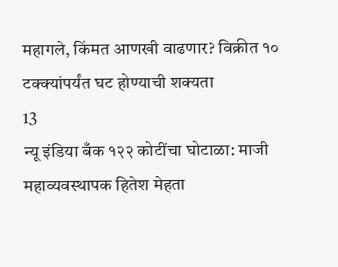महागले, किंमत आणखी वाढणार? विक्रीत १० टक्क्यांपर्यंत घट होण्याची शक्यता
13
न्यू इंडिया बँक १२२ कोटींचा घोटाळा: माजी महाव्यवस्थापक हितेश मेहता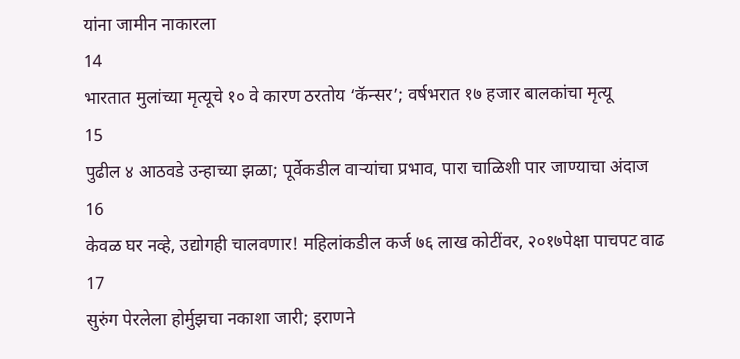यांना जामीन नाकारला
14
भारतात मुलांच्या मृत्यूचे १० वे कारण ठरतोय ‘कॅन्सर’; वर्षभरात १७ हजार बालकांचा मृत्यू
15
पुढील ४ आठवडे उन्हाच्या झळा; पूर्वेकडील वाऱ्यांचा प्रभाव, पारा चाळिशी पार जाण्याचा अंदाज
16
केवळ घर नव्हे, उद्योगही चालवणार! महिलांकडील कर्ज ७६ लाख कोटींवर, २०१७पेक्षा पाचपट वाढ
17
सुरुंग पेरलेला होर्मुझचा नकाशा जारी; इराणने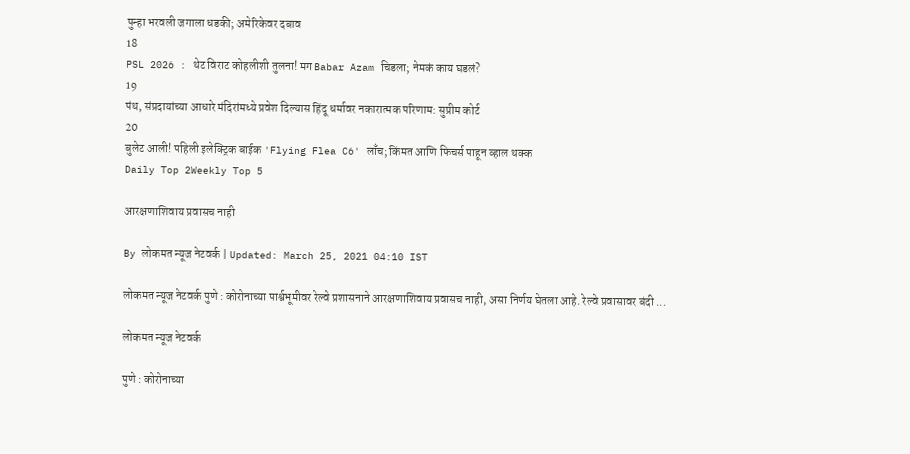पुन्हा भरवली जगाला धडकी; अमेरिकेवर दबाव
18
PSL 2026 : थेट विराट कोहलीशी तुलना! मग Babar Azam चिडला; नेमकं काय घडलं?
19
पंथ, संप्रदायांच्या आधारे मंदिरांमध्ये प्रवेश दिल्यास हिंदू धर्मावर नकारात्मक परिणाम: सुप्रीम कोर्ट
20
बुलेट आली! पहिली इलेक्ट्रिक बाईक 'Flying Flea C6' लाँच; किंमत आणि फिचर्स पाहून व्हाल थक्क
Daily Top 2Weekly Top 5

आरक्षणाशिवाय प्रवासच नाही

By लोकमत न्यूज नेटवर्क | Updated: March 25, 2021 04:10 IST

लोकमत न्यूज नेटवर्क पुणे : कोरोनाच्या पार्श्वभूमीवर रेल्वे प्रशासनाने आरक्षणाशिवाय प्रवासच नाही, असा निर्णय घेतला आहे. रेल्वे प्रवासावर बंदी ...

लोकमत न्यूज नेटवर्क

पुणे : कोरोनाच्या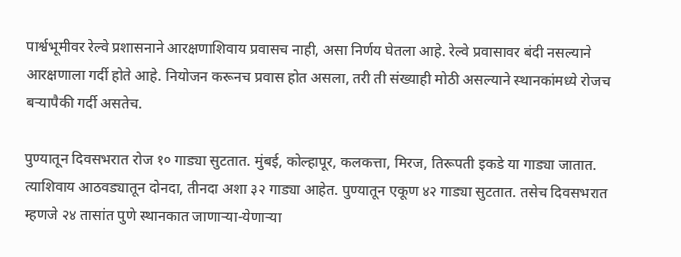पार्श्वभूमीवर रेल्वे प्रशासनाने आरक्षणाशिवाय प्रवासच नाही, असा निर्णय घेतला आहे. रेल्वे प्रवासावर बंदी नसल्याने आरक्षणाला गर्दी होते आहे. नियोजन करूनच प्रवास होत असला, तरी ती संख्याही मोठी असल्याने स्थानकांमध्ये रोजच बऱ्यापैकी गर्दी असतेच.

पुण्यातून दिवसभरात रोज १० गाड्या सुटतात. मुंबई, कोल्हापूर, कलकत्ता, मिरज, तिरूपती इकडे या गाड्या जातात. त्याशिवाय आठवड्यातून दोनदा, तीनदा अशा ३२ गाड्या आहेत. पुण्यातून एकूण ४२ गाड्या सुटतात. तसेच दिवसभरात म्हणजे २४ तासांत पुणे स्थानकात जाणाऱ्या-येणाऱ्या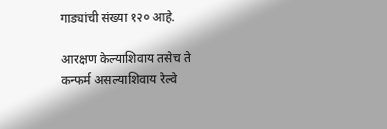गाड्यांची संख्या १२० आहे.

आरक्षण केल्याशिवाय तसेच ते कन्फर्म असल्याशिवाय रेल्वे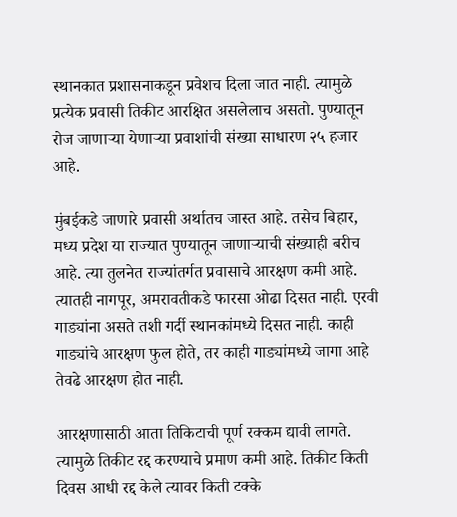स्थानकात प्रशासनाकडून प्रवेशच दिला जात नाही. त्यामुळे प्रत्येक प्रवासी तिकीट आरक्षित असलेलाच असतो. पुण्यातून रोज जाणाऱ्या येणाऱ्या प्रवाशांची संख्या साधारण २५ हजार आहे.

मुंबईकडे जाणारे प्रवासी अर्थातच जास्त आहे. तसेच बिहार, मध्य प्रदेश या राज्यात पुण्यातून जाणाऱ्याची संख्याही बरीच आहे. त्या तुलनेत राज्यांतर्गत प्रवासाचे आरक्षण कमी आहे. त्यातही नागपूर, अमरावतीकडे फारसा ओढा दिसत नाही. एरवी गाड्यांना असते तशी गर्दी स्थानकांमध्ये दिसत नाही. काही गाड्यांचे आरक्षण फुल होते, तर काही गाड्यांमध्ये जागा आहे तेवढे आरक्षण होत नाही.

आरक्षणासाठी आता तिकिटाची पूर्ण रक्कम द्यावी लागते. त्यामुळे तिकीट रद्द करण्याचे प्रमाण कमी आहे. तिकीट किती दिवस आधी रद्द केले त्यावर किती टक्के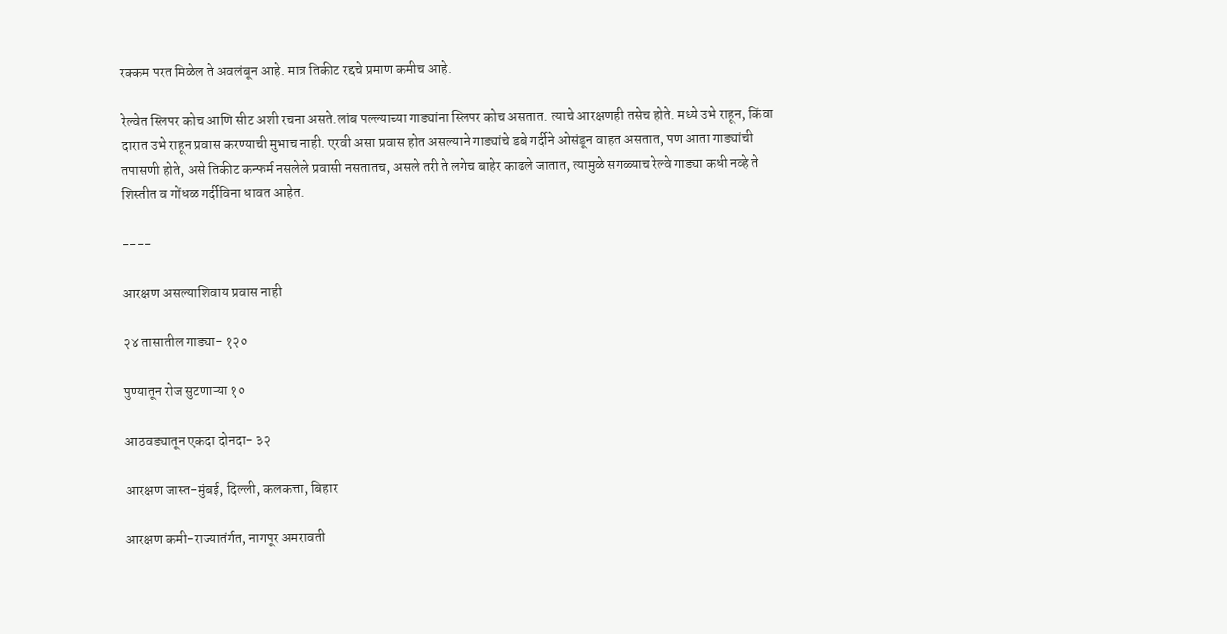रक्कम परत मिळेल ते अवलंबून आहे. मात्र तिकीट रद्दचे प्रमाण कमीच आहे.

रेल्वेत स्लिपर कोच आणि सीट अशी रचना असते.लांब पल्ल्याच्या गाड्यांना स्लिपर कोच असतात. त्याचे आरक्षणही तसेच होते. मध्ये उभे राहून, किंवा दारात उभे राहून प्रवास करण्याची मुभाच नाही. एरवी असा प्रवास होत असल्याने गाड्यांचे डबे गर्दीने ओसंडून वाहत असतात, पण आता गाड्यांची तपासणी होते, असे तिकीट कन्फर्म नसलेले प्रवासी नसतातच, असले तरी ते लगेच बाहेर काढले जातात, त्यामुळे सगळ्याच रेल्वे गाड्या कधी नव्हे ते शिस्तीत व गोंधळ गर्दीविना धावत आहेत.

----

आरक्षण असल्याशिवाय प्रवास नाही

२४ तासातील गाड्या- १२०

पुण्यातून रोज सुटणाऱ्या १०

आठवड्यातून एकदा दोनदा- ३२

आरक्षण जास्त-मुंबई, दिल्ली, कलकत्ता, बिहार

आरक्षण कमी-राज्यातंर्गत, नागपूर अमरावती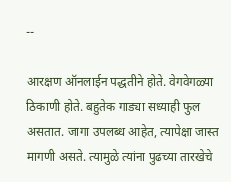--

आरक्षण ऑनलाईन पद्धतीने होते. वेगवेगळ्या ठिकाणी होते. बहुतेक गाड्या सध्याही फुल असतात. जागा उपलब्ध आहेत, त्यापेक्षा जास्त मागणी असते. त्यामुळे त्यांना पुढच्या तारखेचे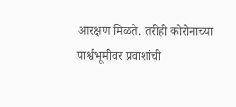आरक्षण मिळते. तरीही कोरोनाच्या पार्श्वभूमीवर प्रवाशांची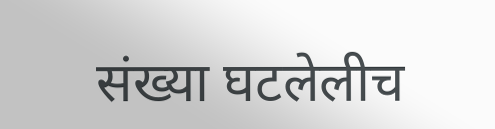संख्या घटलेलीच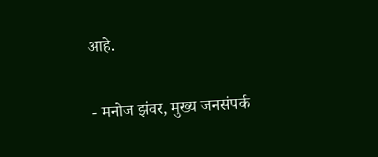आहे.

- मनोज झंवर, मुख्य जनसंपर्क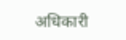अधिकारी